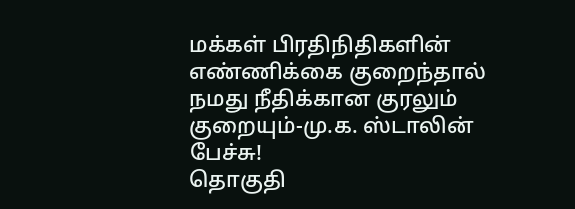மக்கள் பிரதிநிதிகளின் எண்ணிக்கை குறைந்தால் நமது நீதிக்கான குரலும் குறையும்-மு.க. ஸ்டாலின் பேச்சு!
தொகுதி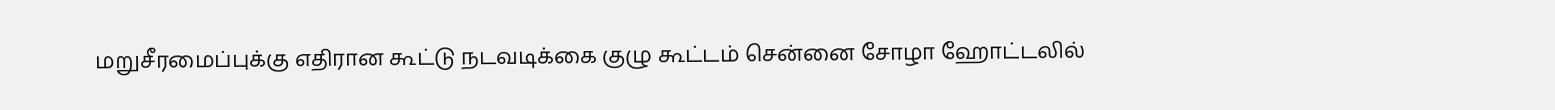மறுசீரமைப்புக்கு எதிரான கூட்டு நடவடிக்கை குழு கூட்டம் சென்னை சோழா ஹோட்டலில்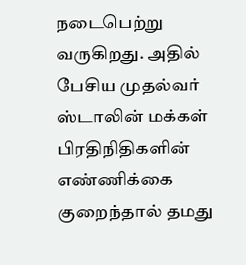நடைபெற்று வருகிறது. அதில் பேசிய முதல்வர் ஸ்டாலின் மக்கள் பிரதிநிதிகளின் எண்ணிக்கை குறைந்தால் தமது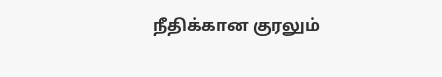நீதிக்கான குரலும்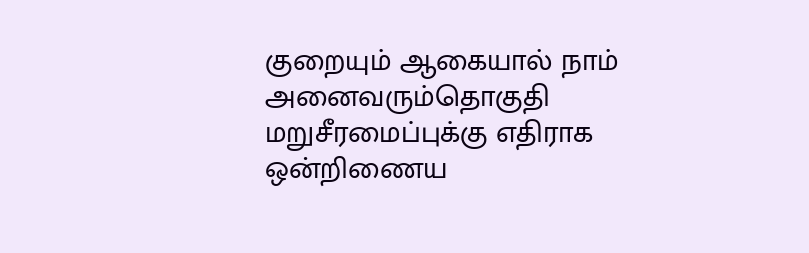குறையும் ஆகையால் நாம் அனைவரும்தொகுதி மறுசீரமைப்புக்கு எதிராக ஒன்றிணைய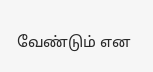வேண்டும் என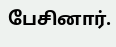பேசினார்.